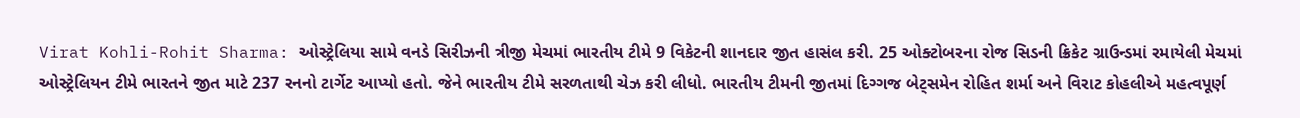Virat Kohli-Rohit Sharma: ઓસ્ટ્રેલિયા સામે વનડે સિરીઝની ત્રીજી મેચમાં ભારતીય ટીમે 9 વિકેટની શાનદાર જીત હાસંલ કરી. 25 ઓક્ટોબરના રોજ સિડની ક્રિકેટ ગ્રાઉન્ડમાં રમાયેલી મેચમાં ઓસ્ટ્રેલિયન ટીમે ભારતને જીત માટે 237 રનનો ટાર્ગેટ આપ્યો હતો. જેને ભારતીય ટીમે સરળતાથી ચેઝ કરી લીધો. ભારતીય ટીમની જીતમાં દિગ્ગજ બેટ્સમેન રોહિત શર્મા અને વિરાટ કોહલીએ મહત્વપૂર્ણ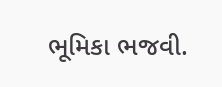ભૂમિકા ભજવી.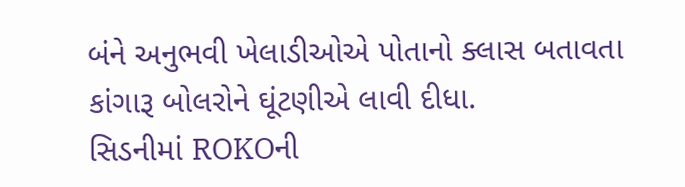બંને અનુભવી ખેલાડીઓએ પોતાનો ક્લાસ બતાવતા કાંગારૂ બોલરોને ઘૂંટણીએ લાવી દીધા.
સિડનીમાં ROKOની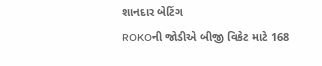શાનદાર બેટિંગ
ROKOની જોડીએ બીજી વિકેટ માટે 168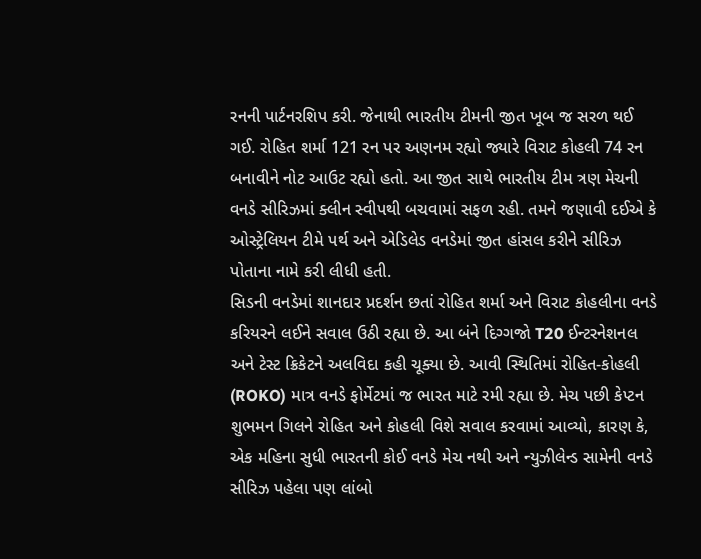રનની પાર્ટનરશિપ કરી. જેનાથી ભારતીય ટીમની જીત ખૂબ જ સરળ થઈ ગઈ. રોહિત શર્મા 121 રન પર અણનમ રહ્યો જ્યારે વિરાટ કોહલી 74 રન બનાવીને નોટ આઉટ રહ્યો હતો. આ જીત સાથે ભારતીય ટીમ ત્રણ મેચની વનડે સીરિઝમાં ક્લીન સ્વીપથી બચવામાં સફળ રહી. તમને જણાવી દઈએ કે ઓસ્ટ્રેલિયન ટીમે પર્થ અને એડિલેડ વનડેમાં જીત હાંસલ કરીને સીરિઝ પોતાના નામે કરી લીધી હતી.
સિડની વનડેમાં શાનદાર પ્રદર્શન છતાં રોહિત શર્મા અને વિરાટ કોહલીના વનડે કરિયરને લઈને સવાલ ઉઠી રહ્યા છે. આ બંને દિગ્ગજો T20 ઈન્ટરનેશનલ અને ટેસ્ટ ક્રિકેટને અલવિદા કહી ચૂક્યા છે. આવી સ્થિતિમાં રોહિત-કોહલી (ROKO) માત્ર વનડે ફોર્મેટમાં જ ભારત માટે રમી રહ્યા છે. મેચ પછી કેપ્ટન શુભમન ગિલને રોહિત અને કોહલી વિશે સવાલ કરવામાં આવ્યો, કારણ કે, એક મહિના સુધી ભારતની કોઈ વનડે મેચ નથી અને ન્યુઝીલેન્ડ સામેની વનડે સીરિઝ પહેલા પણ લાંબો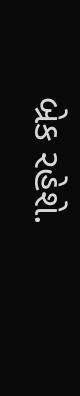બ્રેક રહેશે.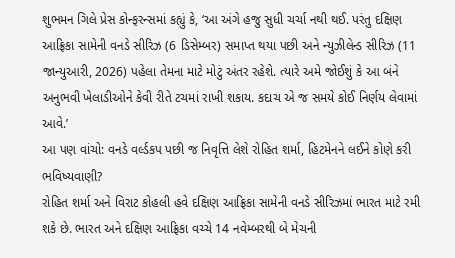શુભમન ગિલે પ્રેસ કોન્ફરન્સમાં કહ્યું કે, ‘આ અંગે હજુ સુધી ચર્ચા નથી થઈ. પરંતુ દક્ષિણ આફ્રિકા સામેની વનડે સીરિઝ (6 ડિસેમ્બર) સમાપ્ત થયા પછી અને ન્યુઝીલેન્ડ સીરિઝ (11 જાન્યુઆરી, 2026) પહેલા તેમના માટે મોટું અંતર રહેશે. ત્યારે અમે જોઈશું કે આ બંને અનુભવી ખેલાડીઓને કેવી રીતે ટચમાં રાખી શકાય. કદાચ એ જ સમયે કોઈ નિર્ણય લેવામાં આવે.’
આ પણ વાંચો: વનડે વર્લ્ડકપ પછી જ નિવૃત્તિ લેશે રોહિત શર્મા, હિટમેનને લઈને કોણે કરી ભવિષ્યવાણી?
રોહિત શર્મા અને વિરાટ કોહલી હવે દક્ષિણ આફ્રિકા સામેની વનડે સીરિઝમાં ભારત માટે રમી શકે છે. ભારત અને દક્ષિણ આફ્રિકા વચ્ચે 14 નવેમ્બરથી બે મેચની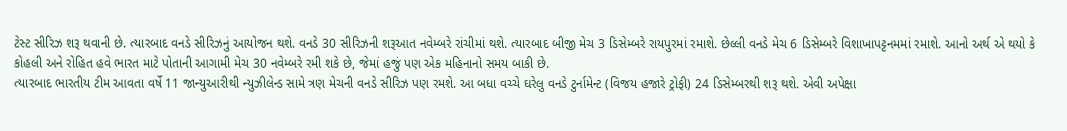ટેસ્ટ સીરિઝ શરૂ થવાની છે. ત્યારબાદ વનડે સીરિઝનું આયોજન થશે. વનડે 30 સીરિઝની શરૂઆત નવેમ્બરે રાંચીમાં થશે. ત્યારબાદ બીજી મેચ 3 ડિસેમ્બરે રાયપુરમાં રમાશે. છેલ્લી વનડે મેચ 6 ડિસેમ્બરે વિશાખાપટ્ટનમમાં રમાશે. આનો અર્થ એ થયો કે કોહલી અને રોહિત હવે ભારત માટે પોતાની આગામી મેચ 30 નવેમ્બરે રમી શકે છે, જેમાં હજું પણ એક મહિનાનો સમય બાકી છે.
ત્યારબાદ ભારતીય ટીમ આવતા વર્ષે 11 જાન્યુઆરીથી ન્યુઝીલેન્ડ સામે ત્રણ મેચની વનડે સીરિઝ પણ રમશે. આ બધા વચ્ચે ઘરેલુ વનડે ટુર્નામેન્ટ (વિજય હજારે ટ્રોફી) 24 ડિસેમ્બરથી શરૂ થશે. એવી અપેક્ષા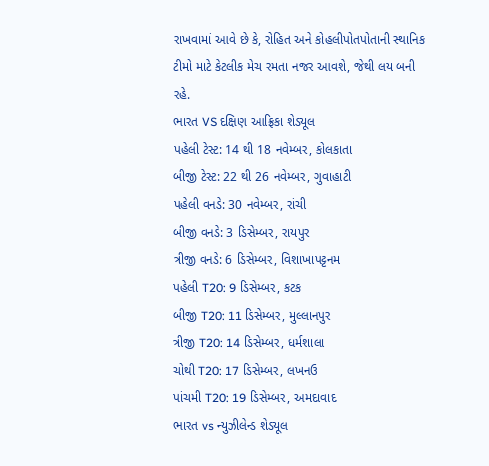રાખવામાં આવે છે કે, રોહિત અને કોહલીપોતપોતાની સ્થાનિક ટીમો માટે કેટલીક મેચ રમતા નજર આવશે, જેથી લય બની રહે.
ભારત VS દક્ષિણ આફ્રિકા શેડ્યૂલ
પહેલી ટેસ્ટ: 14 થી 18 નવેમ્બર, કોલકાતા
બીજી ટેસ્ટ: 22 થી 26 નવેમ્બર, ગુવાહાટી
પહેલી વનડે: 30 નવેમ્બર, રાંચી
બીજી વનડે: 3 ડિસેમ્બર, રાયપુર
ત્રીજી વનડે: 6 ડિસેમ્બર, વિશાખાપટ્ટનમ
પહેલી T20: 9 ડિસેમ્બર, કટક
બીજી T20: 11 ડિસેમ્બર, મુલ્લાનપુર
ત્રીજી T20: 14 ડિસેમ્બર, ધર્મશાલા
ચોથી T20: 17 ડિસેમ્બર, લખનઉ
પાંચમી T20: 19 ડિસેમ્બર, અમદાવાદ
ભારત vs ન્યુઝીલેન્ડ શેડ્યૂલ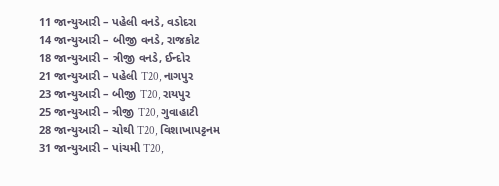11 જાન્યુઆરી – પહેલી વનડે, વડોદરા
14 જાન્યુઆરી – બીજી વનડે, રાજકોટ
18 જાન્યુઆરી – ત્રીજી વનડે, ઈન્દોર
21 જાન્યુઆરી – પહેલી T20, નાગપુર
23 જાન્યુઆરી – બીજી T20, રાયપુર
25 જાન્યુઆરી – ત્રીજી T20, ગુવાહાટી
28 જાન્યુઆરી – ચોથી T20, વિશાખાપટ્ટનમ
31 જાન્યુઆરી – પાંચમી T20,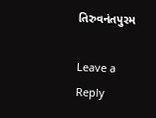તિરુવનંતપુરમ

Leave a Reply